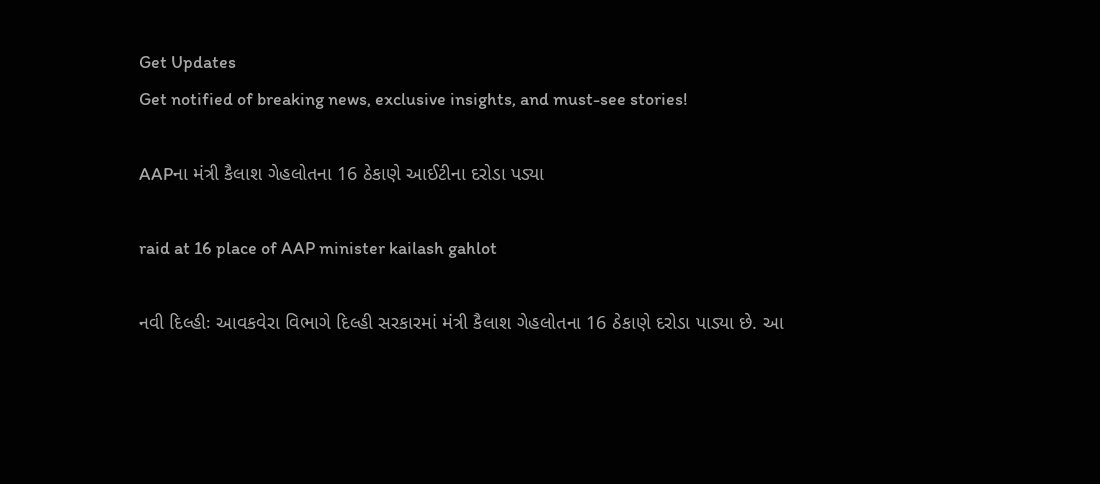Get Updates
Get notified of breaking news, exclusive insights, and must-see stories!

AAPના મંત્રી કૈલાશ ગેહલોતના 16 ઠેકાણે આઈટીના દરોડા પડ્યા

raid at 16 place of AAP minister kailash gahlot

નવી દિલ્હીઃ આવકવેરા વિભાગે દિલ્હી સરકારમાં મંત્રી કૈલાશ ગેહલોતના 16 ઠેકાણે દરોડા પાડ્યા છે. આ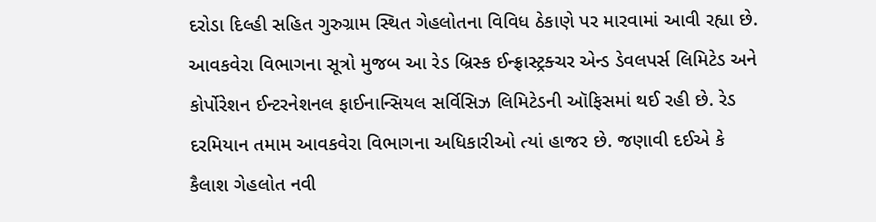દરોડા દિલ્હી સહિત ગુરુગ્રામ સ્થિત ગેહલોતના વિવિધ ઠેકાણે પર મારવામાં આવી રહ્યા છે. આવકવેરા વિભાગના સૂત્રો મુજબ આ રેડ બ્રિસ્ક ઈન્ફ્રાસ્ટ્રક્ચર એન્ડ ડેવલપર્સ લિમિટેડ અને કોર્પોરેશન ઈન્ટરનેશનલ ફાઈનાન્સિયલ સર્વિસિઝ લિમિટેડની ઑફિસમાં થઈ રહી છે. રેડ દરમિયાન તમામ આવકવેરા વિભાગના અધિકારીઓ ત્યાં હાજર છે. જણાવી દઈએ કે કૈલાશ ગેહલોત નવી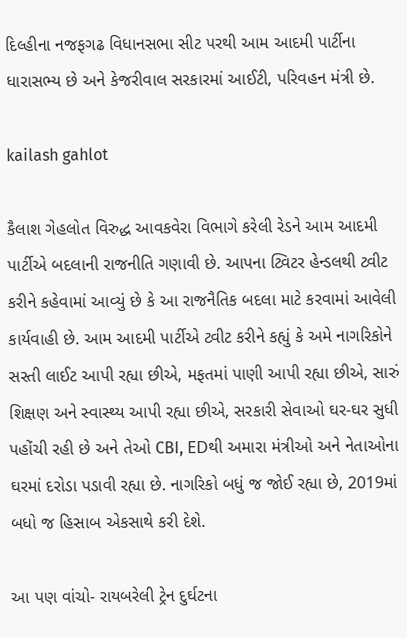દિલ્હીના નજફગઢ વિધાનસભા સીટ પરથી આમ આદમી પાર્ટીના ધારાસભ્ય છે અને કેજરીવાલ સરકારમાં આઈટી, પરિવહન મંત્રી છે.

kailash gahlot

કૈલાશ ગેહલોત વિરુદ્ધ આવકવેરા વિભાગે કરેલી રેડને આમ આદમી પાર્ટીએ બદલાની રાજનીતિ ગણાવી છે. આપના ટ્વિટર હેન્ડલથી ટ્વીટ કરીને કહેવામાં આવ્યું છે કે આ રાજનૈતિક બદલા માટે કરવામાં આવેલી કાર્યવાહી છે. આમ આદમી પાર્ટીએ ટ્વીટ કરીને કહ્યું કે અમે નાગરિકોને સસ્તી લાઈટ આપી રહ્યા છીએ, મફતમાં પાણી આપી રહ્યા છીએ, સારું શિક્ષણ અને સ્વાસ્થ્ય આપી રહ્યા છીએ, સરકારી સેવાઓ ઘર-ઘર સુધી પહોંચી રહી છે અને તેઓ CBI, EDથી અમારા મંત્રીઓ અને નેતાઓના ઘરમાં દરોડા પડાવી રહ્યા છે. નાગરિકો બધું જ જોઈ રહ્યા છે, 2019માં બધો જ હિસાબ એકસાથે કરી દેશે.

આ પણ વાંચો- રાયબરેલી ટ્રેન દુર્ઘટના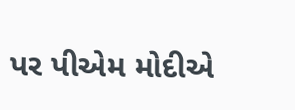પર પીએમ મોદીએ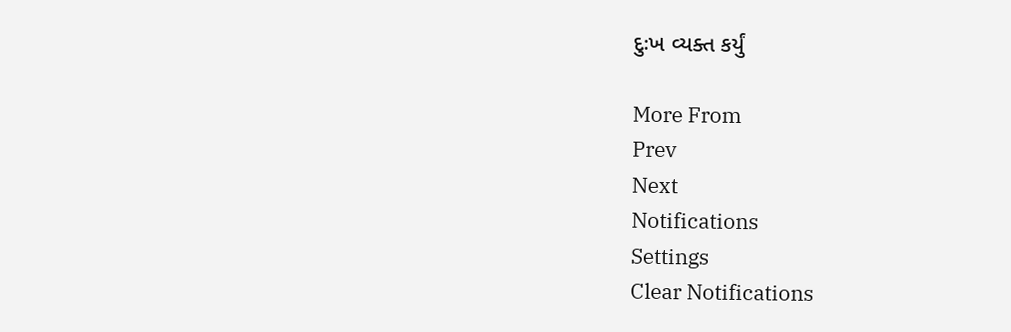દુઃખ વ્યક્ત કર્યું

More From
Prev
Next
Notifications
Settings
Clear Notifications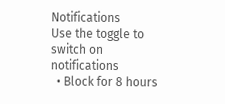Notifications
Use the toggle to switch on notifications
  • Block for 8 hours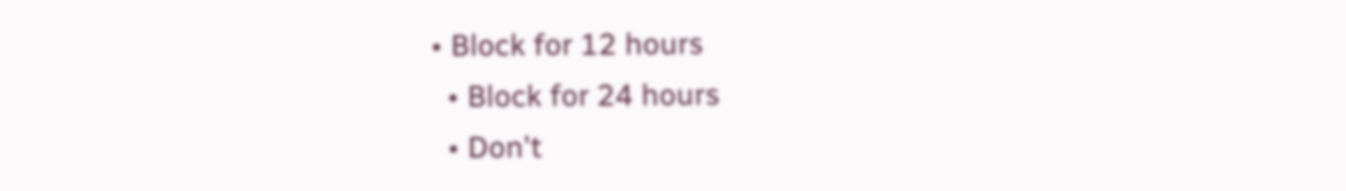• Block for 12 hours
  • Block for 24 hours
  • Don't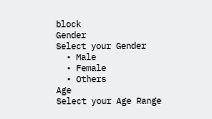block
Gender
Select your Gender
  • Male
  • Female
  • Others
Age
Select your Age Range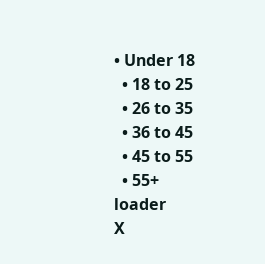• Under 18
  • 18 to 25
  • 26 to 35
  • 36 to 45
  • 45 to 55
  • 55+
loader
X